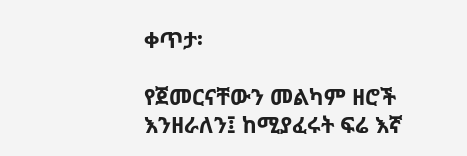ቀጥታ፡

የጀመርናቸውን መልካም ዘሮች እንዘራለን፤ ከሚያፈሩት ፍሬ እኛ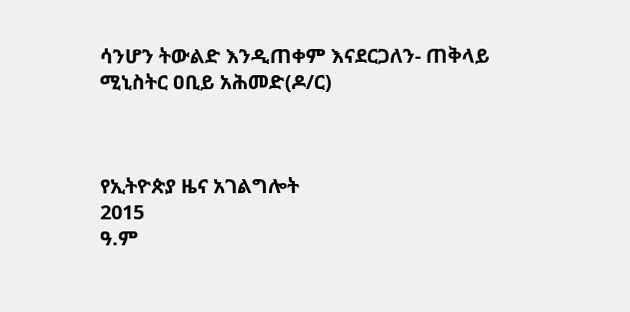ሳንሆን ትውልድ እንዲጠቀም እናደርጋለን- ጠቅላይ ሚኒስትር ዐቢይ አሕመድ(ዶ/ር)



የኢትዮጵያ ዜና አገልግሎት
2015
ዓ.ም